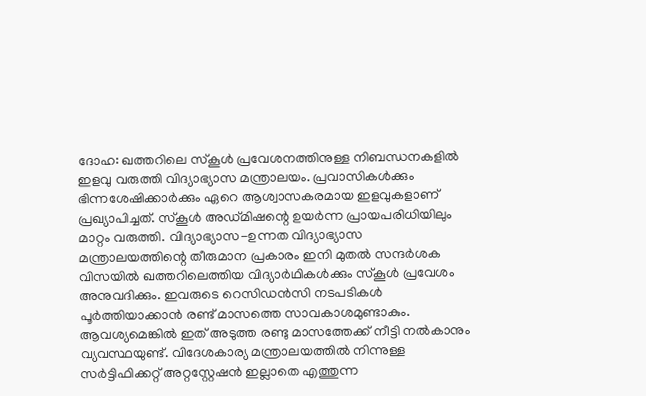ദോഹ: ഖത്തറിലെ സ്കൂൾ പ്രവേശനത്തിനുള്ള നിബന്ധനകളിൽ ഇളവു വരുത്തി വിദ്യാഭ്യാസ മന്ത്രാലയം. പ്രവാസികൾക്കും ഭിന്നശേഷിക്കാർക്കും ഏറെ ആശ്വാസകരമായ ഇളവുകളാണ് പ്രഖ്യാപിച്ചത്. സ്കൂൾ അഡ്മിഷന്റെ ഉയർന്ന പ്രായപരിധിയിലും മാറ്റം വരുത്തി. വിദ്യാഭ്യാസ-ഉന്നത വിദ്യാഭ്യാസ മന്ത്രാലയത്തിന്റെ തീരുമാന പ്രകാരം ഇനി മുതൽ സന്ദർശക വിസയിൽ ഖത്തറിലെത്തിയ വിദ്യാർഥികൾക്കും സ്കൂൾ പ്രവേശം അനുവദിക്കും. ഇവരുടെ റെസിഡൻസി നടപടികൾ പൂർത്തിയാക്കാൻ രണ്ട് മാസത്തെ സാവകാശമുണ്ടാകും.
ആവശ്യമെങ്കിൽ ഇത് അടുത്ത രണ്ടു മാസത്തേക്ക് നീട്ടി നൽകാനും വ്യവസ്ഥയുണ്ട്. വിദേശകാര്യ മന്ത്രാലയത്തിൽ നിന്നുള്ള സർട്ടിഫിക്കറ്റ് അറ്റസ്റ്റേഷൻ ഇല്ലാതെ എത്തുന്ന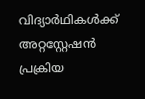വിദ്യാർഥികൾക്ക് അറ്റസ്റ്റേഷൻ പ്രക്രിയ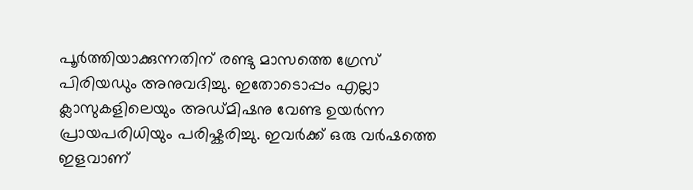പൂർത്തിയാക്കുന്നതിന് രണ്ടു മാസത്തെ ഗ്രേസ് പിരിയഡും അനുവദിച്ചു. ഇതോടൊപ്പം എല്ലാ ക്ലാസുകളിലെയും അഡ്മിഷനു വേണ്ട ഉയർന്ന പ്രായപരിധിയും പരിഷ്കരിച്ചു. ഇവർക്ക് ഒരു വർഷത്തെ ഇളവാണ്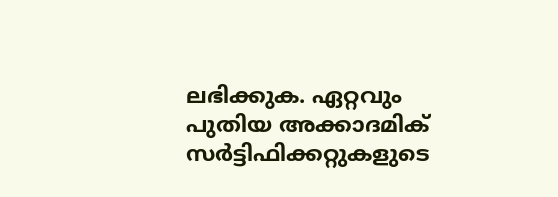ലഭിക്കുക. ഏറ്റവും പുതിയ അക്കാദമിക് സർട്ടിഫിക്കറ്റുകളുടെ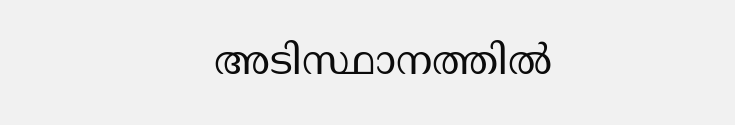അടിസ്ഥാനത്തിൽ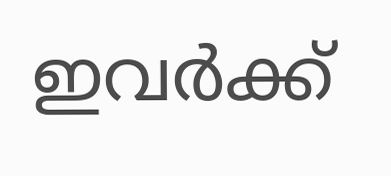ഇവർക്ക്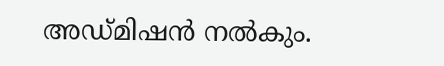അഡ്മിഷൻ നൽകും.